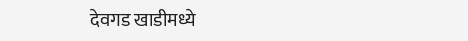देवगड खाडीमध्ये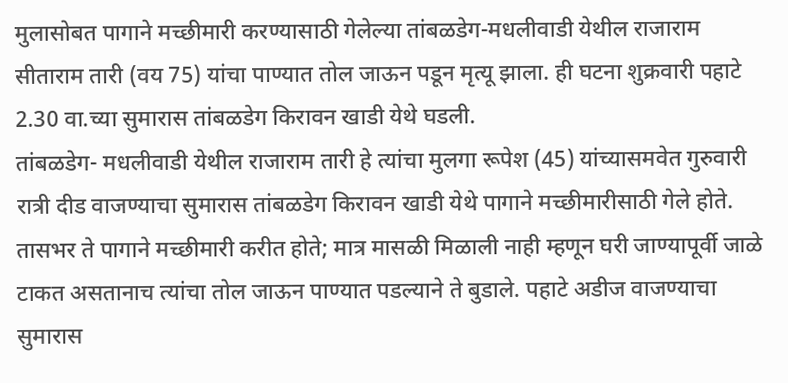मुलासोबत पागाने मच्छीमारी करण्यासाठी गेलेल्या तांबळडेग-मधलीवाडी येथील राजाराम सीताराम तारी (वय 75) यांचा पाण्यात तोल जाऊन पडून मृत्यू झाला. ही घटना शुक्रवारी पहाटे 2.30 वा.च्या सुमारास तांबळडेग किरावन खाडी येथे घडली.
तांबळडेग- मधलीवाडी येथील राजाराम तारी हे त्यांचा मुलगा रूपेश (45) यांच्यासमवेत गुरुवारी रात्री दीड वाजण्याचा सुमारास तांबळडेग किरावन खाडी येथे पागाने मच्छीमारीसाठी गेले होते. तासभर ते पागाने मच्छीमारी करीत होते; मात्र मासळी मिळाली नाही म्हणून घरी जाण्यापूर्वी जाळे टाकत असतानाच त्यांचा तोल जाऊन पाण्यात पडल्याने ते बुडाले. पहाटे अडीज वाजण्याचा सुमारास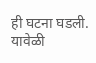ही घटना घडली. यावेळी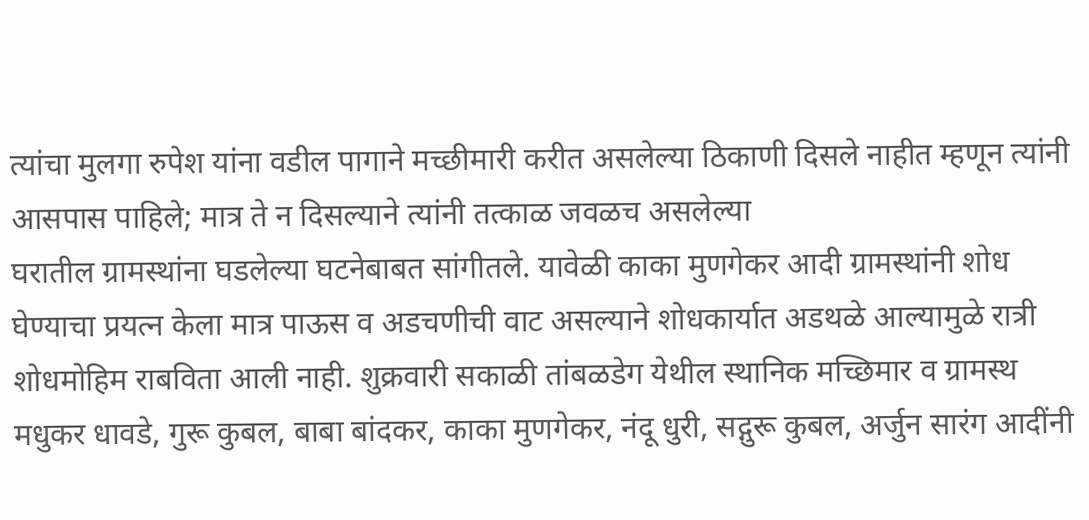त्यांचा मुलगा रुपेश यांना वडील पागाने मच्छीमारी करीत असलेल्या ठिकाणी दिसले नाहीत म्हणून त्यांनी आसपास पाहिले; मात्र ते न दिसल्याने त्यांनी तत्काळ जवळच असलेल्या
घरातील ग्रामस्थांना घडलेल्या घटनेबाबत सांगीतले. यावेळी काका मुणगेकर आदी ग्रामस्थांनी शोध घेण्याचा प्रयत्न केला मात्र पाऊस व अडचणीची वाट असल्याने शोधकार्यात अडथळे आल्यामुळे रात्री शोधमोहिम राबविता आली नाही. शुक्रवारी सकाळी तांबळडेग येथील स्थानिक मच्छिमार व ग्रामस्थ मधुकर धावडे, गुरू कुबल, बाबा बांदकर, काका मुणगेकर, नंदू धुरी, सद्गुरू कुबल, अर्जुन सारंग आदींनी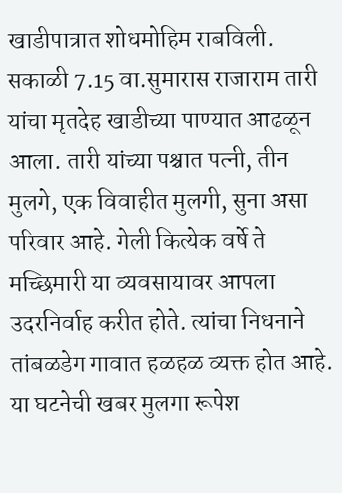खाडीपात्रात शोधमोहिम राबविली. सकाळी 7.15 वा.सुमारास राजाराम तारी यांचा मृतदेह खाडीच्या पाण्यात आढळून आला. तारी यांच्या पश्चात पत्नी, तीन मुलगे, एक विवाहीत मुलगी, सुना असा परिवार आहे. गेली कित्येक वर्षे ते मच्छिमारी या व्यवसायावर आपला उदरनिर्वाह करीत होते. त्यांचा निधनाने तांबळडेग गावात हळहळ व्यक्त होत आहे. या घटनेची खबर मुलगा रूपेश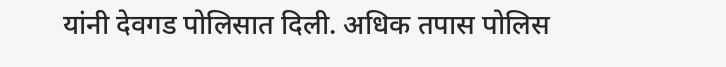यांनी देवगड पोलिसात दिली. अधिक तपास पोलिस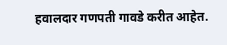हवालदार गणपती गावडे करीत आहेत.